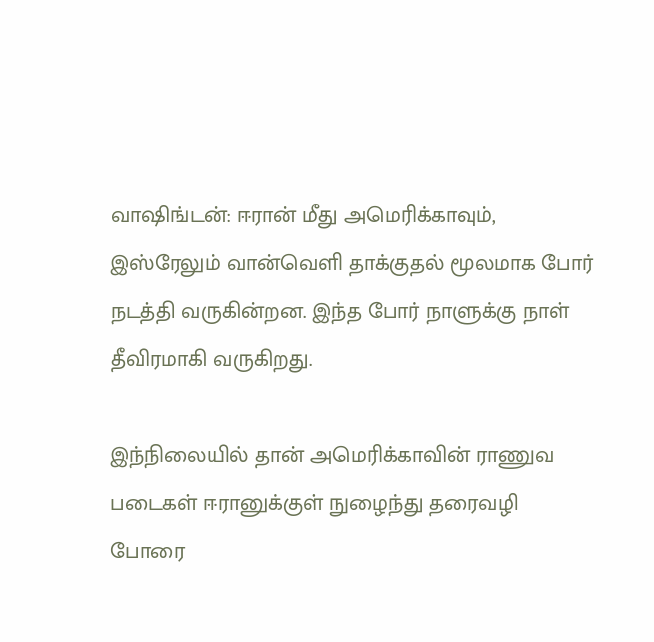வாஷிங்டன்: ஈரான் மீது அமெரிக்காவும், இஸ்ரேலும் வான்வெளி தாக்குதல் மூலமாக போர் நடத்தி வருகின்றன. இந்த போர் நாளுக்கு நாள் தீவிரமாகி வருகிறது.

இந்நிலையில் தான் அமெரிக்காவின் ராணுவ படைகள் ஈரானுக்குள் நுழைந்து தரைவழி போரை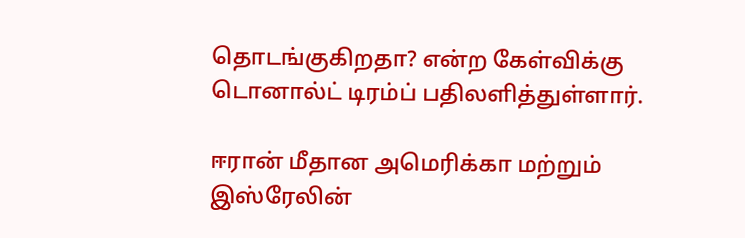தொடங்குகிறதா? என்ற கேள்விக்கு டொனால்ட் டிரம்ப் பதிலளித்துள்ளார்.

ஈரான் மீதான அமெரிக்கா மற்றும் இஸ்ரேலின்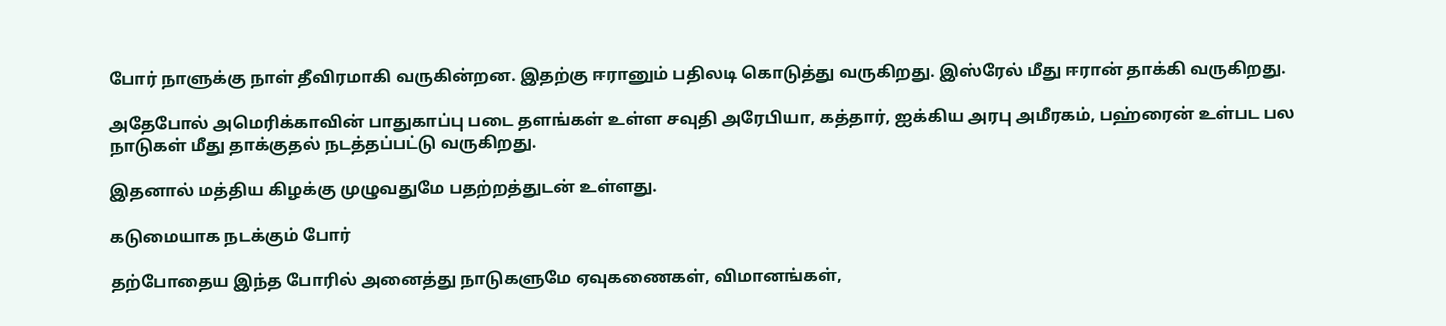போர் நாளுக்கு நாள் தீவிரமாகி வருகின்றன. இதற்கு ஈரானும் பதிலடி கொடுத்து வருகிறது. இஸ்ரேல் மீது ஈரான் தாக்கி வருகிறது.

அதேபோல் அமெரிக்காவின் பாதுகாப்பு படை தளங்கள் உள்ள சவுதி அரேபியா, கத்தார், ஐக்கிய அரபு அமீரகம், பஹ்ரைன் உள்பட பல நாடுகள் மீது தாக்குதல் நடத்தப்பட்டு வருகிறது.

இதனால் மத்திய கிழக்கு முழுவதுமே பதற்றத்துடன் உள்ளது.

கடுமையாக நடக்கும் போர்

தற்போதைய இந்த போரில் அனைத்து நாடுகளுமே ஏவுகணைகள், விமானங்கள்,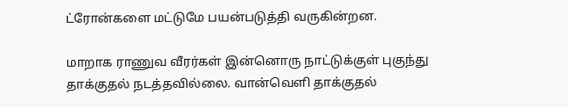ட்ரோன்களை மட்டுமே பயன்படுத்தி வருகின்றன.

மாறாக ராணுவ வீரர்கள் இன்னொரு நாட்டுக்குள் புகுந்து தாக்குதல் நடத்தவில்லை. வான்வெளி தாக்குதல்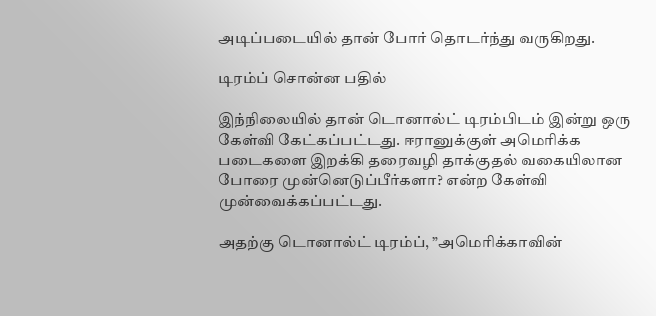அடிப்படையில் தான் போர் தொடர்ந்து வருகிறது.

டிரம்ப் சொன்ன பதில்

இந்நிலையில் தான் டொனால்ட் டிரம்பிடம் இன்று ஒரு கேள்வி கேட்கப்பட்டது. ஈரானுக்குள் அமெரிக்க படைகளை இறக்கி தரைவழி தாக்குதல் வகையிலான போரை முன்னெடுப்பீர்களா? என்ற கேள்வி முன்வைக்கப்பட்டது.

அதற்கு டொனால்ட் டிரம்ப், ”அமெரிக்காவின்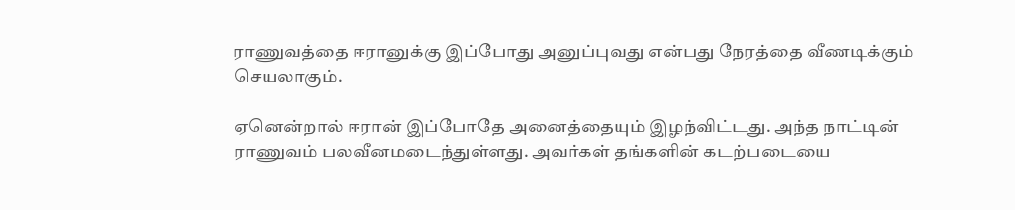ராணுவத்தை ஈரானுக்கு இப்போது அனுப்புவது என்பது நேரத்தை வீணடிக்கும் செயலாகும்.

ஏனென்றால் ஈரான் இப்போதே அனைத்தையும் இழந்விட்டது. அந்த நாட்டின் ராணுவம் பலவீனமடைந்துள்ளது. அவர்கள் தங்களின் கடற்படையை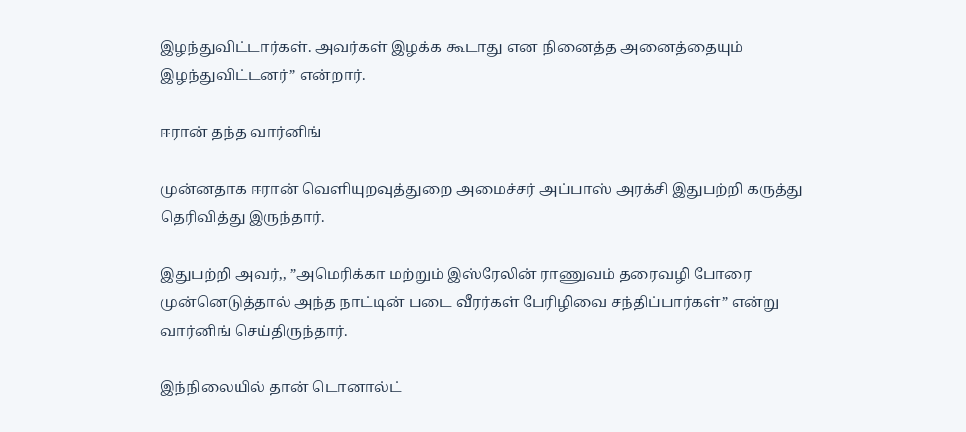இழந்துவிட்டார்கள். அவர்கள் இழக்க கூடாது என நினைத்த அனைத்தையும் இழந்துவிட்டனர்” என்றார்.

ஈரான் தந்த வார்னிங்

முன்னதாக ஈரான் வெளியுறவுத்துறை அமைச்சர் அப்பாஸ் அரக்சி இதுபற்றி கருத்து தெரிவித்து இருந்தார்.

இதுபற்றி அவர்,, ”அமெரிக்கா மற்றும் இஸ்ரேலின் ராணுவம் தரைவழி போரை முன்னெடுத்தால் அந்த நாட்டின் படை வீரர்கள் பேரிழிவை சந்திப்பார்கள்” என்று வார்னிங் செய்திருந்தார்.

இந்நிலையில் தான் டொனால்ட்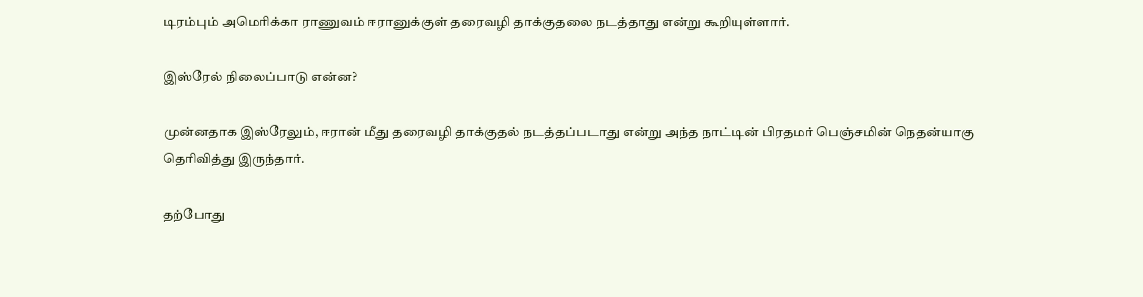டிரம்பும் அமெரிக்கா ராணுவம் ஈரானுக்குள் தரைவழி தாக்குதலை நடத்தாது என்று கூறியுள்ளார்.

இஸ்ரேல் நிலைப்பாடு என்ன?

முன்னதாக இஸ்ரேலும், ஈரான் மீது தரைவழி தாக்குதல் நடத்தப்படாது என்று அந்த நாட்டின் பிரதமர் பெஞ்சமின் நெதன்யாகு தெரிவித்து இருந்தார்.

தற்போது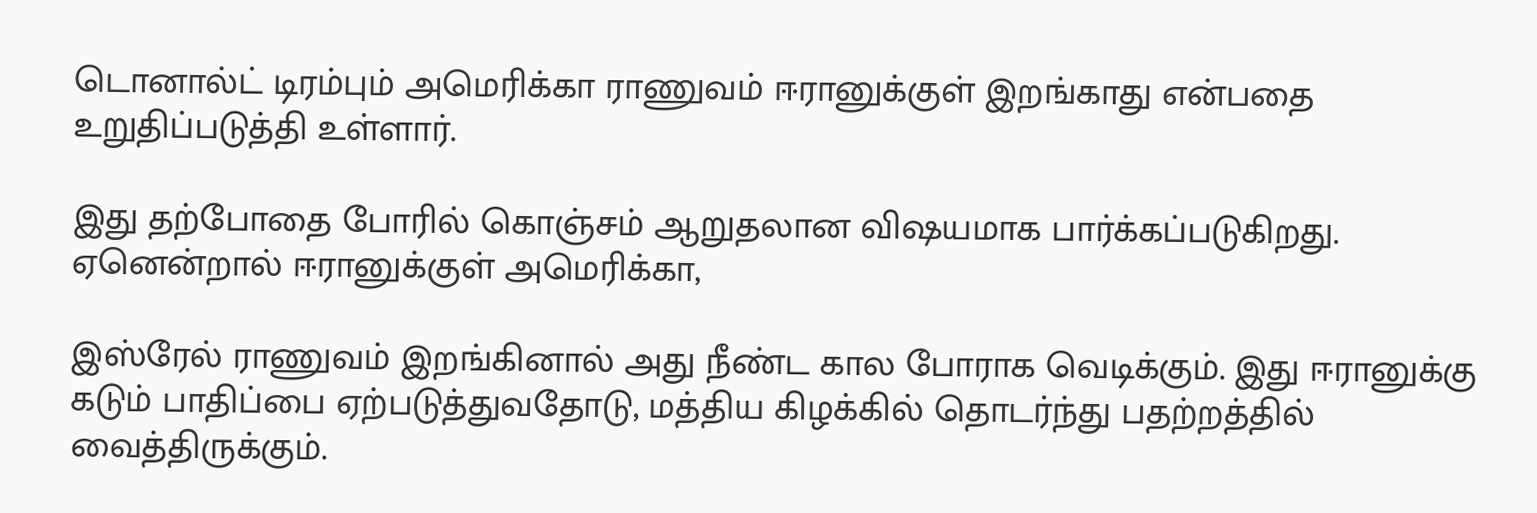டொனால்ட் டிரம்பும் அமெரிக்கா ராணுவம் ஈரானுக்குள் இறங்காது என்பதை உறுதிப்படுத்தி உள்ளார்.

இது தற்போதை போரில் கொஞ்சம் ஆறுதலான விஷயமாக பார்க்கப்படுகிறது. ஏனென்றால் ஈரானுக்குள் அமெரிக்கா,

இஸ்ரேல் ராணுவம் இறங்கினால் அது நீண்ட கால போராக வெடிக்கும். இது ஈரானுக்கு கடும் பாதிப்பை ஏற்படுத்துவதோடு, மத்திய கிழக்கில் தொடர்ந்து பதற்றத்தில் வைத்திருக்கும்.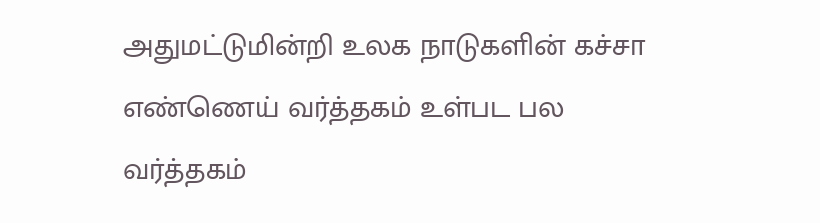அதுமட்டுமின்றி உலக நாடுகளின் கச்சா எண்ணெய் வர்த்தகம் உள்பட பல வர்த்தகம்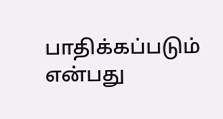பாதிக்கப்படும் என்பது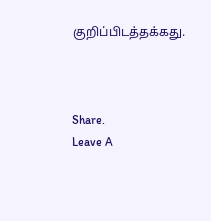குறிப்பிடத்தக்கது.



Share.
Leave A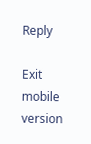Reply

Exit mobile version